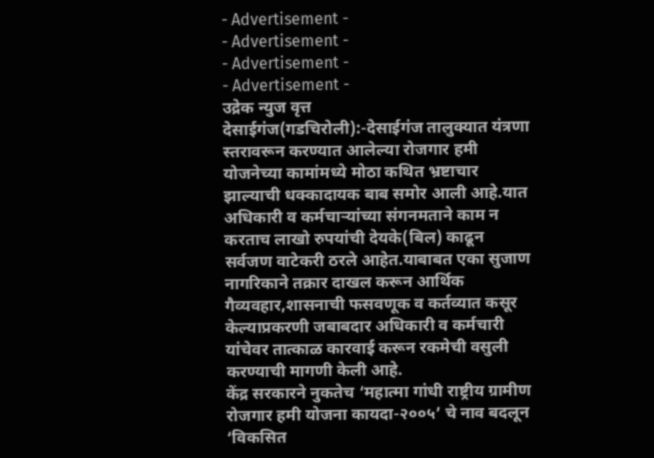- Advertisement -
- Advertisement -
- Advertisement -
- Advertisement -
उद्रेक न्युज वृत्त
देसाईगंज(गडचिरोली):-देसाईगंज तालुक्यात यंत्रणा स्तरावरून करण्यात आलेल्या रोजगार हमी योजनेच्या कामांमध्ये मोठा कथित भ्रष्टाचार झाल्याची धक्कादायक बाब समोर आली आहे.यात अधिकारी व कर्मचाऱ्यांच्या संगनमताने काम न करताच लाखो रुपयांची देयके(बिल) काढून सर्वजण वाटेकरी ठरले आहेत.याबाबत एका सुजाण नागरिकाने तक्रार दाखल करून आर्थिक गैव्यवहार,शासनाची फसवणूक व कर्तव्यात कसूर केल्याप्रकरणी जबाबदार अधिकारी व कर्मचारी यांचेवर तात्काळ कारवाई करून रकमेची वसुली करण्याची मागणी केली आहे.
केंद्र सरकारने नुकतेच ‘महात्मा गांधी राष्ट्रीय ग्रामीण रोजगार हमी योजना कायदा-२००५’ चे नाव बदलून ‘विकसित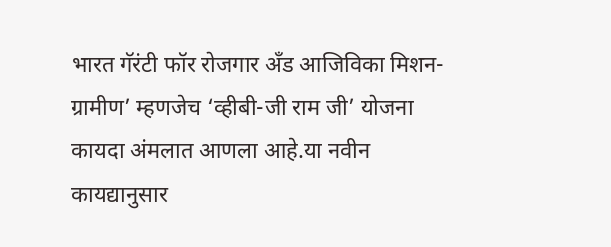भारत गॅरंटी फॉर रोजगार अँड आजिविका मिशन-ग्रामीण’ म्हणजेच ‘व्हीबी-जी राम जी’ योजना कायदा अंमलात आणला आहे.या नवीन कायद्यानुसार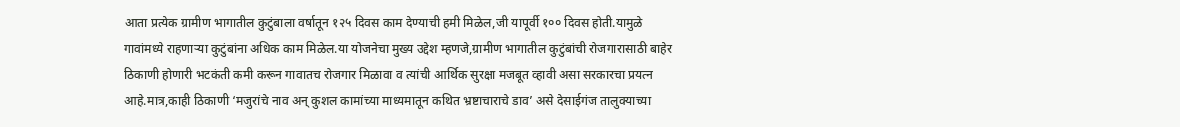आता प्रत्येक ग्रामीण भागातील कुटुंबाला वर्षातून १२५ दिवस काम देण्याची हमी मिळेल,जी यापूर्वी १०० दिवस होती.यामुळे गावांमध्ये राहणाऱ्या कुटुंबांना अधिक काम मिळेल.या योजनेचा मुख्य उद्देश म्हणजे,ग्रामीण भागातील कुटुंबांची रोजगारासाठी बाहेर ठिकाणी होणारी भटकंती कमी करून गावातच रोजगार मिळावा व त्यांची आर्थिक सुरक्षा मजबूत व्हावी असा सरकारचा प्रयत्न आहे.मात्र,काही ठिकाणी ‘मजुरांचे नाव अन् कुशल कामांच्या माध्यमातून कथित भ्रष्टाचाराचे डाव’ असे देसाईगंज तालुक्याच्या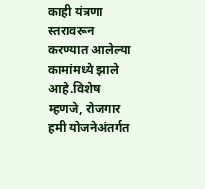काही यंत्रणा स्तरावरून करण्यात आलेल्या कामांमध्ये झाले आहे.विशेष म्हणजे, रोजगार हमी योजनेअंतर्गत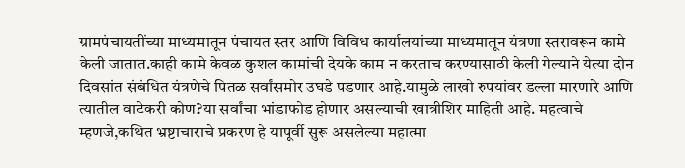ग्रामपंचायतींच्या माध्यमातून पंचायत स्तर आणि विविध कार्यालयांच्या माध्यमातून यंत्रणा स्तरावरून कामे केली जातात.काही कामे केवळ कुशल कामांची देयके काम न करताच करण्यासाठी केली गेल्याने येत्या दोन दिवसांत संबंधित यंत्रणेचे पितळ सर्वांसमोर उघडे पडणार आहे.यामुळे लाखो रुपयांवर डल्ला मारणारे आणि त्यातील वाटेकरी कोण?या सर्वांचा भांडाफोड होणार असल्याची खात्रीशिर माहिती आहे. महत्वाचे म्हणजे,कथित भ्रष्टाचाराचे प्रकरण हे यापूर्वी सुरू असलेल्या महात्मा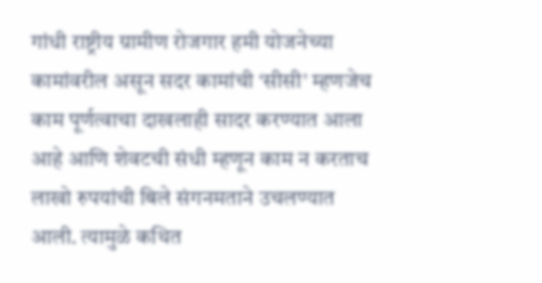गांधी राष्ट्रीय ग्रामीण रोजगार हमी योजनेच्या कामांवरील असून सदर कामांची ‘सीसी’ म्हणजेच काम पूर्णत्वाचा दाखलाही सादर करण्यात आला आहे आणि शेवटची संधी म्हणून काम न करताच लाखो रुपयांची बिले संगनमताने उचलण्यात आली. त्यामुळे कथित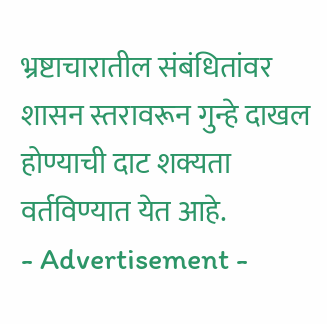भ्रष्टाचारातील संबंधितांवर शासन स्तरावरून गुन्हे दाखल होण्याची दाट शक्यता वर्तविण्यात येत आहे.
- Advertisement -